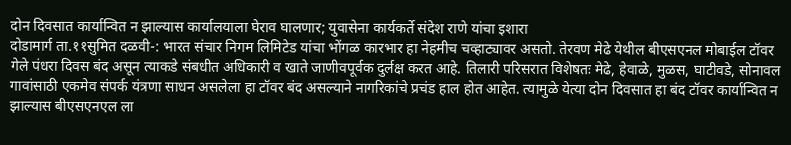दोन दिवसात कार्यान्वित न झाल्यास कार्यालयाला घेराव घालणार; युवासेना कार्यकर्ते संदेश राणे यांचा इशारा
दोडामार्ग ता.११सुमित दळवी-: भारत संचार निगम लिमिटेड यांचा भोंगळ कारभार हा नेहमीच चव्हाट्यावर असतो. तेरवण मेढे येथील बीएसएनल मोबाईल टॉवर गेले पंधरा दिवस बंद असून त्याकडे संबधीत अधिकारी व खाते जाणीवपूर्वक दुर्लक्ष करत आहे. तिलारी परिसरात विशेषतः मेढे, हेवाळे, मुळस, घाटीवडे, सोनावल गावांसाठी एकमेव संपर्क यंत्रणा साधन असलेला हा टॉवर बंद असल्याने नागरिकांचे प्रचंड हाल होत आहेत. त्यामुळे येत्या दोन दिवसात हा बंद टॉवर कार्यान्वित न झाल्यास बीएसएनएल ला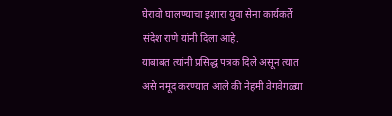घेरावो घालण्याचा इशारा युवा सेना कार्यकर्ते संदेश राणे यांनी दिला आहे.
याबाबत त्यांनी प्रसिद्ध पत्रक दिले असून त्यात असे नमूद करण्यात आले की नेहमी वेगवेगळ्या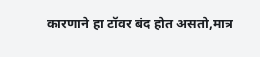कारणाने हा टॉवर बंद होत असतो,मात्र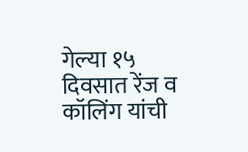गेल्या १५ दिवसात रेंज व कॉलिंग यांची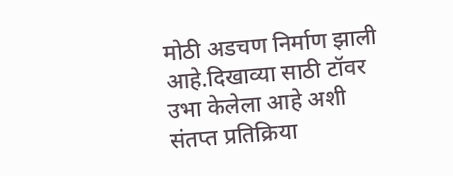मोठी अडचण निर्माण झाली आहे.दिखाव्या साठी टॉवर उभा केलेला आहे अशी संतप्त प्रतिक्रिया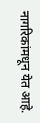नागरिकांमधून येत आहे.